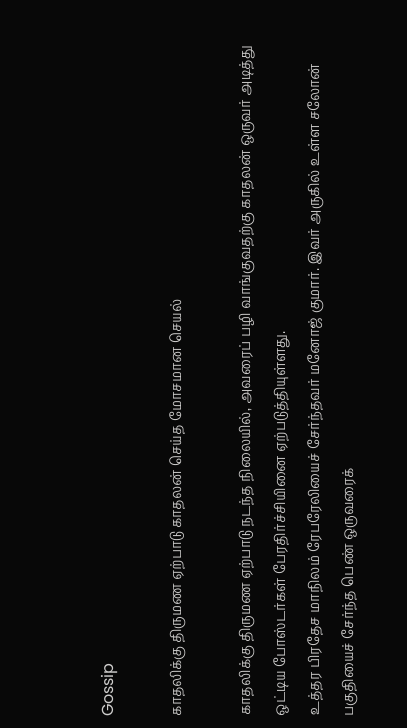Gossip

காதலிக்கு திருமண ஏற்பாடு காதலன் செய்த மோசமான செயல்

காதலிக்கு திருமண ஏற்பாடு நடந்த நிலையில், அவரைப் பழி வாங்குவதற்கு காதலன் ஒருவர் அடித்து ஒட்டிய போஸ்டர்கள் பேரதிர்ச்சியினை ஏற்படுத்தியுள்ளது.
உத்தர பிரதேச மாநிலம் ரேபரேலியைச் சேர்ந்தவர் மனோஜ் குமார். இவர் அருகில் உள்ள சலோன் பகுதியைச் சேர்ந்த பெண் ஒருவரைக்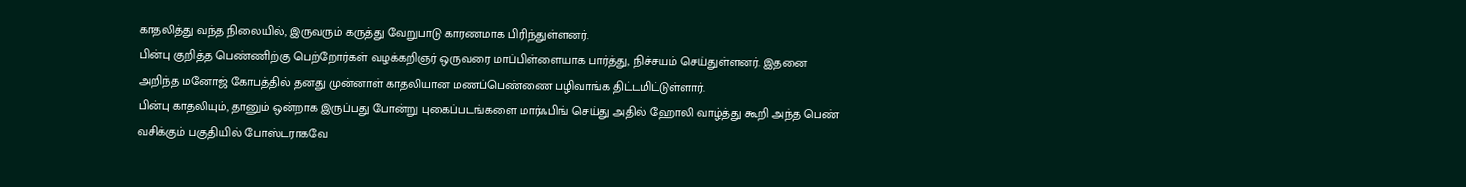காதலித்து வந்த நிலையில், இருவரும் கருத்து வேறுபாடு காரணமாக பிரிந்துள்ளனர்.
பின்பு குறித்த பெண்ணிற்கு பெற்றோர்கள் வழக்கறிஞர் ஒருவரை மாப்பிள்ளையாக பார்த்து, நிச்சயம் செய்துள்ளனர். இதனை அறிந்த மனோஜ் கோபத்தில் தனது முன்னாள் காதலியான மணப்பெண்ணை பழிவாங்க திட்டமிட்டுள்ளார்.
பின்பு காதலியும், தானும் ஒன்றாக இருப்பது போன்று புகைப்படங்களை மார்ஃபிங் செய்து அதில் ஹோலி வாழ்த்து கூறி அந்த பெண் வசிக்கும் பகுதியில் போஸ்டராகவே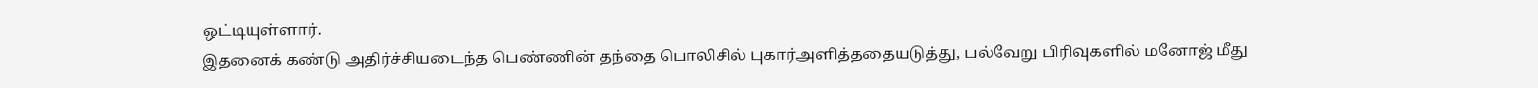ஒட்டியுள்ளார்.
இதனைக் கண்டு அதிர்ச்சியடைந்த பெண்ணின் தந்தை பொலிசில் புகார்அளித்ததையடுத்து, பல்வேறு பிரிவுகளில் மனோஜ் மீது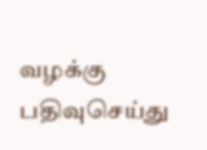வழக்கு பதிவுசெய்து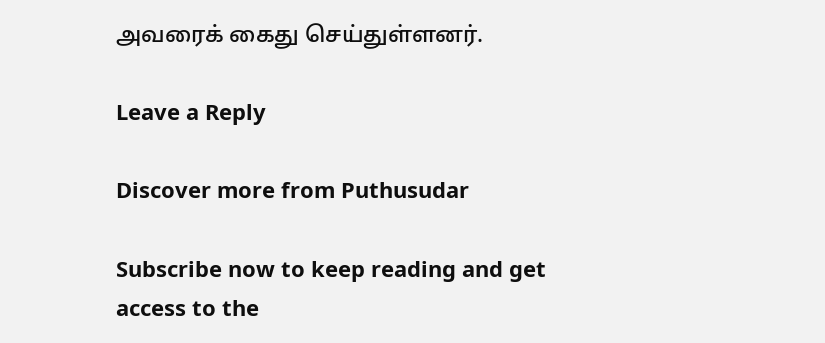அவரைக் கைது செய்துள்ளனர்.

Leave a Reply

Discover more from Puthusudar

Subscribe now to keep reading and get access to the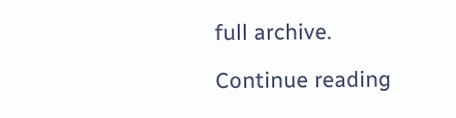full archive.

Continue reading